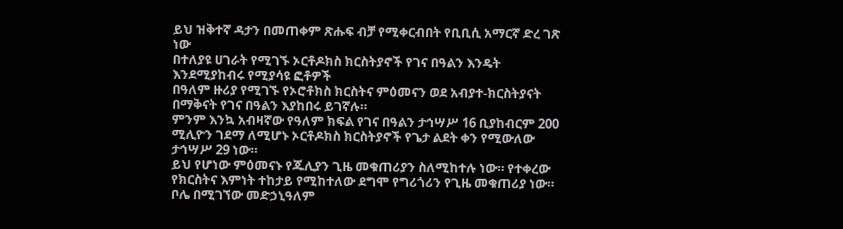ይህ ዝቅተኛ ዳታን በመጠቀም ጽሑፍ ብቻ የሚቀርብበት የቢቢሲ አማርኛ ድረ ገጽ ነው
በተለያዩ ሀገራት የሚገኙ ኦርቶዶክስ ክርስትያኖች የገና በዓልን እንዴት እንደሚያከብሩ የሚያሳዩ ፎቶዎች
በዓለም ዙሪያ የሚገኙ የኦሮቶክስ ክርስትና ምዕመናን ወደ አብያተ-ክርስትያናት በማቅናት የገና በዓልን እያከበሩ ይገኛሉ።
ምንም እንኳ አብዛኛው የዓለም ክፍል የገና በዓልን ታኅሣሥ 16 ቢያከብርም 200 ሚሊዮን ገደማ ለሚሆኑ ኦርቶዶክስ ክርስትያኖች የጌታ ልደት ቀን የሚውለው ታኅሣሥ 29 ነው።
ይህ የሆነው ምዕመናኑ የጁሊያን ጊዜ መቁጠሪያን ስለሚከተሉ ነው። የተቀረው የክርስትና እምነት ተከታይ የሚከተለው ደግሞ የግሪጎሪን የጊዜ መቁጠሪያ ነው።
ቦሌ በሚገኘው መድኃኒዓለም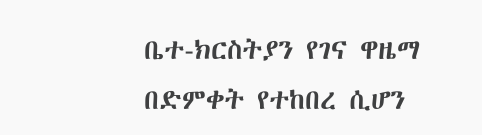ቤተ-ክርስትያን የገና ዋዜማ በድምቀት የተከበረ ሲሆን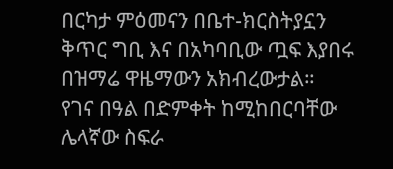በርካታ ምዕመናን በቤተ-ክርስትያኗን ቅጥር ግቢ እና በአካባቢው ጧፍ እያበሩ በዝማሬ ዋዜማውን አክብረውታል።
የገና በዓል በድምቀት ከሚከበርባቸው ሌላኛው ስፍራ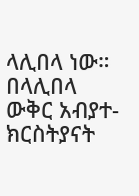ላሊበላ ነው። በላሊበላ ውቅር አብያተ-ክርስትያናት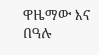ዋዜማው እና በዓሉ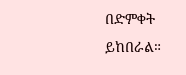በድምቀት ይከበራል።